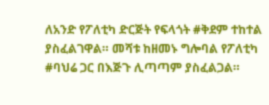ለአንድ የፖለቲካ ድርጅት የፍላጎት #ቅደም ተከተል ያስፈልገዋል። መሻቱ ከዘመኑ ግሎባል የፖለቲካ #ባህሬ ጋር በእጅጉ ሊጣጣም ያስፈልጋል።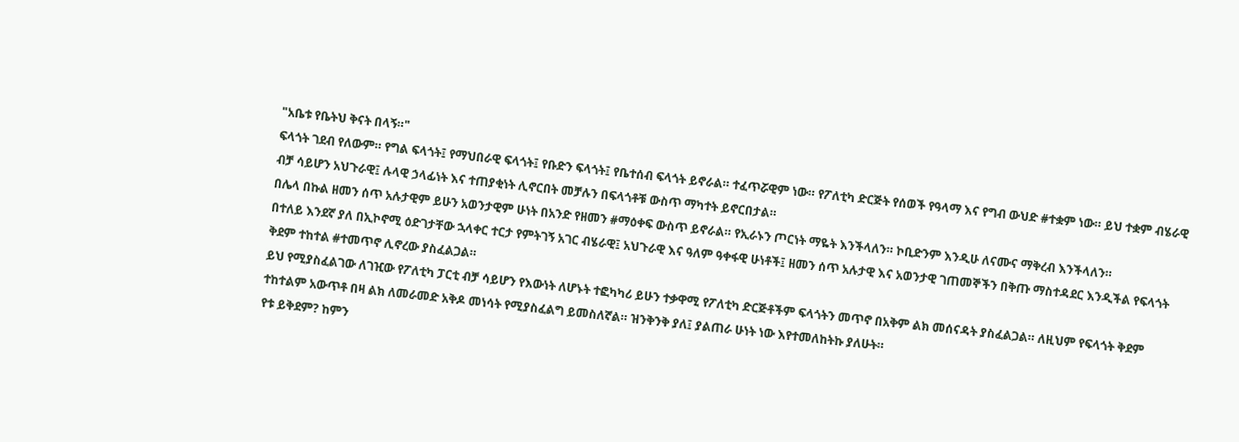"አቤቱ የቤትህ ቅናት በላኝ።"
ፍላጎት ገደብ የለውም። የግል ፍላጎት፤ የማህበራዊ ፍላጎት፤ የቡድን ፍላጎት፤ የቤተሰብ ፍላጎት ይኖራል። ተፈጥሯዊም ነው። የፖለቲካ ድርጅት የሰወች የዓላማ እና የግብ ውህድ #ተቋም ነው። ይህ ተቋም ብሄራዊ ብቻ ሳይሆን አህጉራዊ፤ ሉላዊ ኃላፊነት እና ተጠያቂነት ሊኖርበት መቻሉን በፍላጎቶቹ ውስጥ ማካተት ይኖርበታል።
በሌላ በኩል ዘመን ሰጥ አሉታዊም ይሁን አወንታዊም ሁነት በአንድ የዘመን #ማዕቀፍ ውስጥ ይኖራል። የኢራኑን ጦርነት ማዬት እንችላለን። ኮቢድንም እንዲሁ ለናሙና ማቅረብ እንችላለን።
በተለይ እንደኛ ያለ በኢኮኖሚ ዕድገታቸው ኋላቀር ተርታ የምትገኝ አገር ብሄራዊ፤ አህጉራዊ እና ዓለም ዓቀፋዊ ሁነቶች፤ ዘመን ሰጥ አሉታዊ እና አወንታዊ ገጠመኞችን በቅጡ ማስተዳደር እንዲችል የፍላጎት ቅደም ተከተል #ተመጥኖ ሊኖረው ያስፈልጋል።
ይህ የሚያስፈልገው ለገዢው የፖለቲካ ፓርቲ ብቻ ሳይሆን የእውነት ለሆኑት ተፎካካሪ ይሁን ተቃዋሚ የፖለቲካ ድርጅቶችም ፍላጎትን መጥኖ በአቅም ልክ መሰናዳት ያስፈልጋል። ለዚህም የፍላጎት ቅደም ተከተልም አውጥቶ በዛ ልክ ለመራመድ አቅዶ መነሳት የሚያስፈልግ ይመስለኛል። ዝንቅንቅ ያለ፤ ያልጠራ ሁነት ነው እየተመለከትኩ ያለሁት።
የቱ ይቅደም? ከምን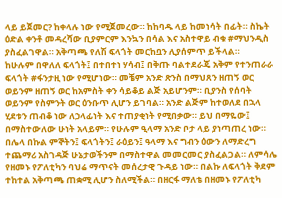ላይ ይጀመር? ከቀላሉ ነው የሚጀመረው። ከከባዱ ላይ ከመነሳት በፊት። ስኬት ዕድል ቀንቶ መዳረሻው ቢያምርም እንኳን በሳል እና አስተዋይ ብቁ #ማህንዲስ ያስፈልገዋል። አቅጣጫ የለሽ ፍላጎት መርከቧን ሊያሰምጥ ይችላል።
ከሁሉም በዋለለ ፍላጎት፤ በተበተነ ሃሳብ፤ በቅጡ ባልተደራጄ አቅም የተንጠራራ ፍላጎት #ፋንታዚ ነው የሚሆነው። መቼም አንድ ጽንስ በማህጸን ዘጠኝ ወር ወይንም ዘጠኝ ወር ከአምስት ቀን ሳይቆይ ልጅ አይሆንም። ቢያንስ የሰባት ወይንም የስምንት ወር ዕንቡጥ ሊሆን ይገባል። አንድ ልጅም ከተወለደ በኋላ ሂደቱን ጠብቆ ነው ለኃላፊነት እና ተጠያቂነት የሚበቃው። ይህ በማዬው፤ በማስተውለው ሁነት አላይም። የሁሉም ዒላማ አንድ ቦታ ላይ ያነጣጠረ ነው።
በሌላ በኩል ምኞትን፤ ፍላጎትን፤ ራዕይን፤ ዓላማ እና ግብን ዕውን ለማድረግ ተጨማሪ አስገዳጅ ሁኔታወችንም በማስተዋል መመርመር ያስፈልጋል። ለምሳሌ የዘመኑ የፖለቲካን ባህሬ ማጥናት መሰረታዊ ጉዳይ ነው። በልኩ ለፍላጎት ቅደም ተከተል አቅጣጫ ጠቋሚ ሊሆን ስለሚችል። በዘርፋ ማለቴ በዘመኑ የፖለቲካ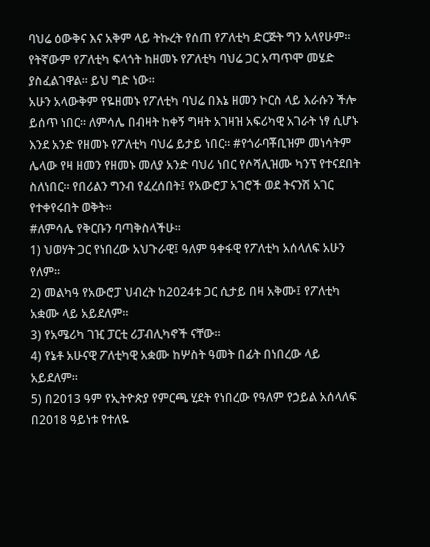ባህሬ ዕውቅና እና አቅም ላይ ትኩረት የሰጠ የፖለቲካ ድርጅት ግን አላየሁም። የትኛውም የፖለቲካ ፍላጎት ከዘመኑ የፖለቲካ ባህሬ ጋር አጣጥሞ መሄድ ያስፈልገዋል። ይህ ግድ ነው።
አሁን አላውቅም የዬዘመኑ የፖለቲካ ባህሬ በእኔ ዘመን ኮርስ ላይ እራሱን ችሎ ይሰጥ ነበር። ለምሳሌ በብዛት ከቀኝ ግዛት አገዛዝ አፍሪካዊ አገራት ነፃ ሲሆኑ እንደ አንድ የዘመኑ የፖለቲካ ባህሬ ይታይ ነበር። #የጎራባቾቢዝም መነሳትም ሌላው የዛ ዘመን የዘመኑ መለያ አንድ ባህሪ ነበር የሶሻሊዝሙ ካንፕ የተናደበት ስለነበር። የበሪልን ግንብ የፈረሰበት፤ የአውሮፓ አገሮች ወደ ትናንሽ አገር የተቀየሩበት ወቅት።
#ለምሳሌ የቅርቡን ባጣቅስላችሁ።
1) ህወሃት ጋር የነበረው አህጉራዊ፤ ዓለም ዓቀፋዊ የፖለቲካ አሰላለፍ አሁን የለም።
2) መልካዓ የአውሮፓ ህብረት ከ2024ቱ ጋር ሲታይ በዛ አቅሙ፤ የፖለቲካ አቋሙ ላይ አይደለም።
3) የአሜሪካ ገዢ ፓርቲ ሪፓብሊካኖች ናቸው።
4) የኔቶ አሁናዊ ፖለቲካዊ አቋሙ ከሦስት ዓመት በፊት በነበረው ላይ አይደለም።
5) በ2013 ዓም የኢትዮጵያ የምርጫ ሂደት የነበረው የዓለም የኃይል አሰላለፍ በ2018 ዓይነቱ የተለዬ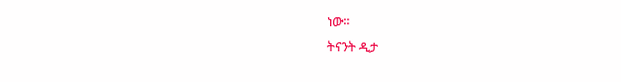ነው።
ትናንት ዲታ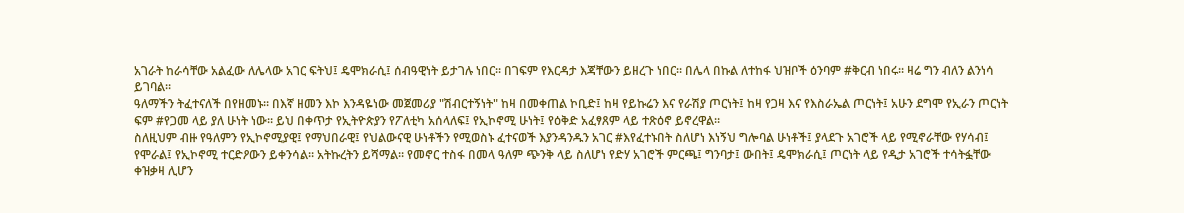አገራት ከራሳቸው አልፈው ለሌላው አገር ፍትህ፤ ዴሞክራሲ፤ ሰብዓዊነት ይታገሉ ነበር። በገፍም የእርዳታ እጃቸውን ይዘረጉ ነበር። በሌላ በኩል ለተከፋ ህዝቦች ዕንባም #ቅርብ ነበሩ። ዛሬ ግን ብለን ልንነሳ ይገባል።
ዓለማችን ትፈተናለች በየዘመኑ። በእኛ ዘመን እኮ እንዳዬነው መጀመሪያ "ሽብርተኝነት" ከዛ በመቀጠል ኮቢድ፤ ከዛ የይኩሬን እና የራሽያ ጦርነት፤ ከዛ የጋዛ እና የእስራኤል ጦርነት፤ አሁን ደግሞ የኢራን ጦርነት ፍም #የጋመ ላይ ያለ ሁነት ነው። ይህ በቀጥታ የኢትዮጵያን የፖለቲካ አሰላለፍ፤ የኢኮኖሚ ሁነት፤ የዕቅድ አፈፃጸም ላይ ተጽዕኖ ይኖረዋል።
ስለዚህም ብዙ የዓለምን የኢኮኖሚያዊ፤ የማህበራዊ፤ የህልውናዊ ሁነቶችን የሚወስኑ ፈተናወች እያንዳንዱን አገር #እየፈተኑበት ስለሆነ እነኝህ ግሎባል ሁነቶች፤ ያላደጉ አገሮች ላይ የሚኖራቸው የሃሳብ፤ የሞራል፤ የኢኮኖሚ ተርድዖውን ይቀንሳል። አትኩረትን ይሻማል። የመኖር ተስፋ በመላ ዓለም ጭንቅ ላይ ስለሆነ የድሃ አገሮች ምርጫ፤ ግንባታ፤ ውበት፤ ዴሞክራሲ፤ ጦርነት ላይ የዲታ አገሮች ተሳትፏቸው ቀዝቃዛ ሊሆን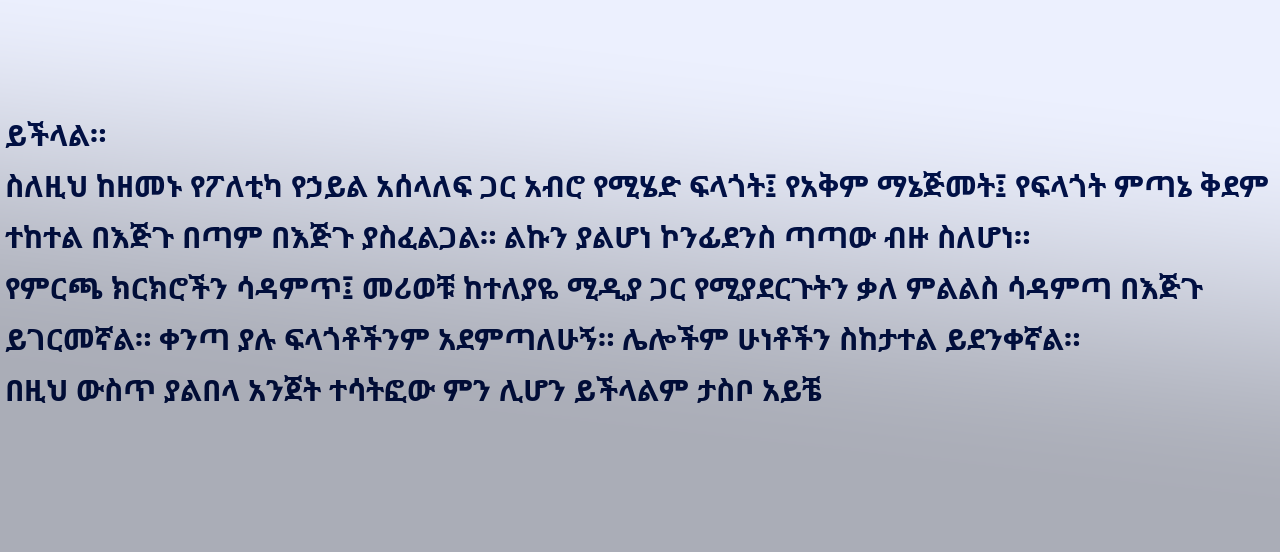ይችላል።
ስለዚህ ከዘመኑ የፖለቲካ የኃይል አሰላለፍ ጋር አብሮ የሚሄድ ፍላጎት፤ የአቅም ማኔጅመት፤ የፍላጎት ምጣኔ ቅደም ተከተል በእጅጉ በጣም በእጅጉ ያስፈልጋል። ልኩን ያልሆነ ኮንፊደንስ ጣጣው ብዙ ስለሆነ።
የምርጫ ክርክሮችን ሳዳምጥ፤ መሪወቹ ከተለያዬ ሚዲያ ጋር የሚያደርጉትን ቃለ ምልልስ ሳዳምጣ በእጅጉ ይገርመኛል። ቀንጣ ያሉ ፍላጎቶችንም አደምጣለሁኝ። ሌሎችም ሁነቶችን ስከታተል ይደንቀኛል።
በዚህ ውስጥ ያልበላ አንጀት ተሳትፎው ምን ሊሆን ይችላልም ታስቦ አይቼ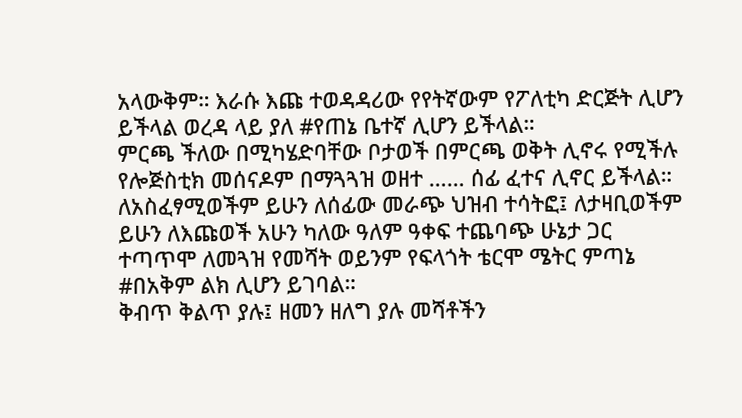አላውቅም። እራሱ እጩ ተወዳዳሪው የየትኛውም የፖለቲካ ድርጅት ሊሆን ይችላል ወረዳ ላይ ያለ #የጠኔ ቤተኛ ሊሆን ይችላል።
ምርጫ ችለው በሚካሄድባቸው ቦታወች በምርጫ ወቅት ሊኖሩ የሚችሉ የሎጅስቲክ መሰናዶም በማጓጓዝ ወዘተ …… ሰፊ ፈተና ሊኖር ይችላል። ለአስፈፃሚወችም ይሁን ለሰፊው መራጭ ህዝብ ተሳትፎ፤ ለታዛቢወችም ይሁን ለእጩወች አሁን ካለው ዓለም ዓቀፍ ተጨባጭ ሁኔታ ጋር ተጣጥሞ ለመጓዝ የመሻት ወይንም የፍላጎት ቴርሞ ሜትር ምጣኔ #በአቅም ልክ ሊሆን ይገባል።
ቅብጥ ቅልጥ ያሉ፤ ዘመን ዘለግ ያሉ መሻቶችን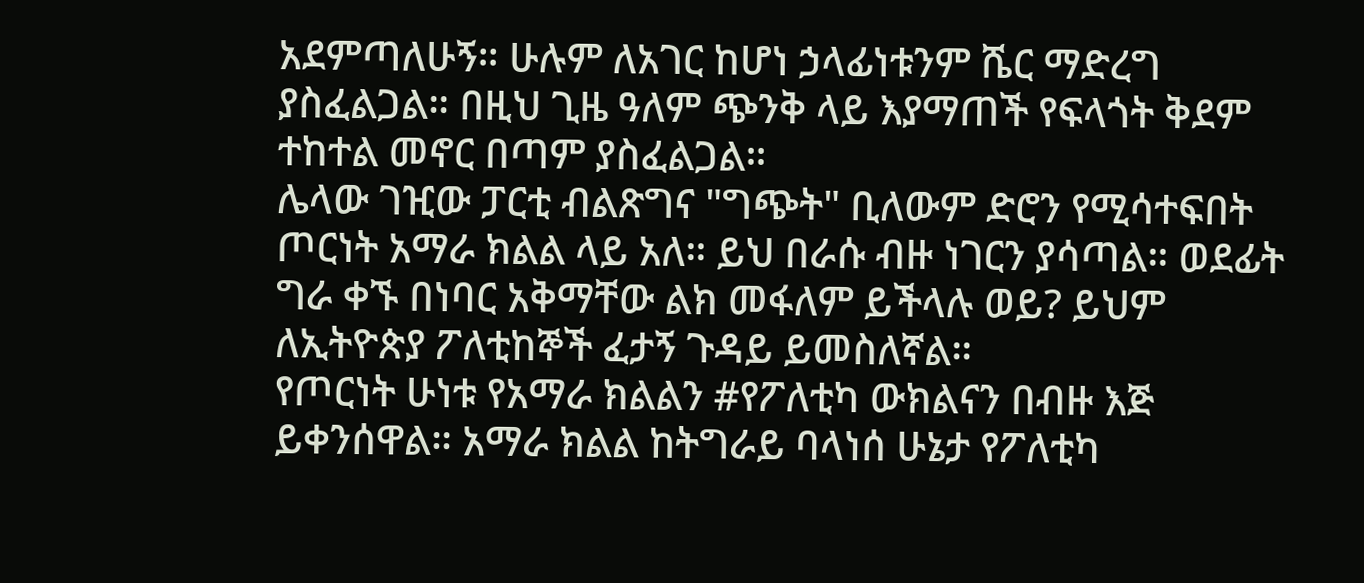አደምጣለሁኝ። ሁሉም ለአገር ከሆነ ኃላፊነቱንም ሼር ማድረግ ያስፈልጋል። በዚህ ጊዜ ዓለም ጭንቅ ላይ እያማጠች የፍላጎት ቅደም ተከተል መኖር በጣም ያስፈልጋል።
ሌላው ገዢው ፓርቲ ብልጽግና "ግጭት" ቢለውም ድሮን የሚሳተፍበት ጦርነት አማራ ክልል ላይ አለ። ይህ በራሱ ብዙ ነገርን ያሳጣል። ወደፊት ግራ ቀኙ በነባር አቅማቸው ልክ መፋለም ይችላሉ ወይ? ይህም ለኢትዮጵያ ፖለቲከኞች ፈታኝ ጉዳይ ይመስለኛል።
የጦርነት ሁነቱ የአማራ ክልልን #የፖለቲካ ውክልናን በብዙ እጅ ይቀንሰዋል። አማራ ክልል ከትግራይ ባላነሰ ሁኔታ የፖለቲካ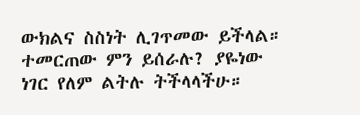ውክልና ስስነት ሊገጥመው ይችላል።
ተመርጠው ምን ይሰራሉ? ያዬነው ነገር የለም ልትሉ ትችላላችሁ።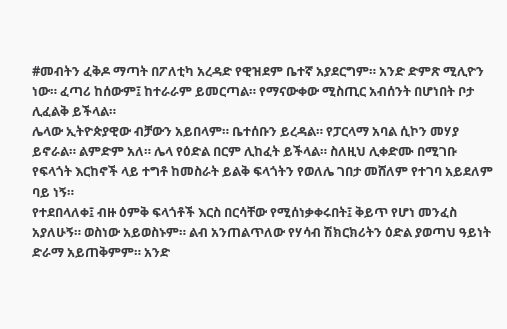#መብትን ፈቅዶ ማጣት በፖለቲካ አረዳድ የዊዝደም ቤተኛ አያደርግም። አንድ ድምጽ ሚሊዮን ነው። ፈጣሪ ከሰውም፤ ከተራራም ይመርጣል። የማናውቀው ሚስጢር አብሰንት በሆነበት ቦታ ሊፈልቅ ይችላል።
ሌላው ኢትዮጵያዊው ብቻውን አይበላም። ቤተሰቡን ይረዳል። የፓርላማ አባል ሲኮን መሃያ ይኖራል። ልምድም አለ። ሌላ የዕድል በርም ሊከፈት ይችላል። ስለዚህ ሊቀድሙ በሚገቡ የፍላጎት እርከኖች ላይ ተግቶ ከመስራት ይልቅ ፍላጎትን የወለሌ ገበታ መሸለም የተገባ አይደለም ባይ ነኝ።
የተደበላለቀ፤ ብዙ ዕምቅ ፍላጎቶች እርስ በርሳቸው የሚሰነቃቀሩበት፤ ቅይጥ የሆነ መንፈስ አያለሁኝ። ወስነው አይወስኑም። ልብ አንጠልጥለው የሃሳብ ሽክርክሪትን ዕድል ያወጣህ ዓይነት ድራማ አይጠቅምም። አንድ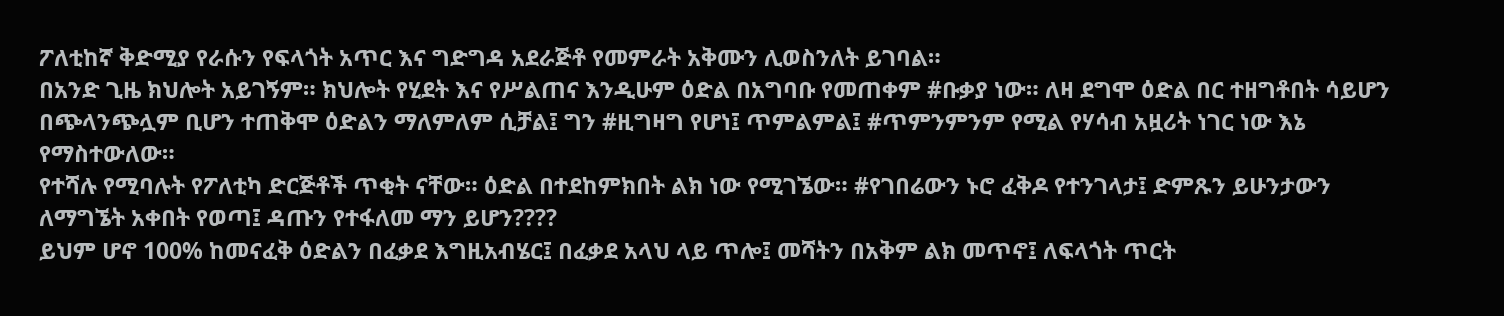ፖለቲከኛ ቅድሚያ የራሱን የፍላጎት አጥር እና ግድግዳ አደራጅቶ የመምራት አቅሙን ሊወስንለት ይገባል።
በአንድ ጊዜ ክህሎት አይገኝም። ክህሎት የሂደት እና የሥልጠና እንዲሁም ዕድል በአግባቡ የመጠቀም #ቡቃያ ነው። ለዛ ደግሞ ዕድል በር ተዘግቶበት ሳይሆን በጭላንጭሏም ቢሆን ተጠቅሞ ዕድልን ማለምለም ሲቻል፤ ግን #ዚግዛግ የሆነ፤ ጥምልምል፤ #ጥምንምንም የሚል የሃሳብ አዟሪት ነገር ነው እኔ የማስተውለው።
የተሻሉ የሚባሉት የፖለቲካ ድርጅቶች ጥቂት ናቸው። ዕድል በተደከምክበት ልክ ነው የሚገኜው። #የገበሬውን ኑሮ ፈቅዶ የተንገላታ፤ ድምጹን ይሁንታውን ለማግኜት አቀበት የወጣ፤ ዳጡን የተፋለመ ማን ይሆን????
ይህም ሆኖ 100% ከመናፈቅ ዕድልን በፈቃደ እግዚአብሄር፤ በፈቃደ አላህ ላይ ጥሎ፤ መሻትን በአቅም ልክ መጥኖ፤ ለፍላጎት ጥርት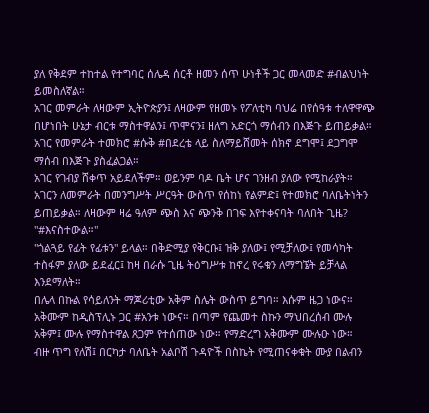ያለ የቅደም ተከተል የተግባር ሰሌዳ ሰርቶ ዘመን ሰጥ ሁነቶች ጋር መላመድ #ብልህነት ይመስለኛል።
አገር መምራት ለዛውም ኢትዮጵያን፤ ለዛውም የዘመኑ የፖለቲካ ባህሬ በየሰዓቱ ተለዋዋጭ በሆነበት ሁኔታ ብርቱ ማስተዋልን፤ ጥሞናን፤ ዘለግ አድርጎ ማሰብን በእጅጉ ይጠይቃል። አገር የመምራት ተመክሮ #ሱቅ #በደረቴ ላይ ስለማይሸመት ሰክኖ ደግሞ፤ ደጋግሞ ማሰብ በእጅጉ ያስፈልጋል።
አገር የገብያ ሸቀጥ አይደለችም። ወይንም ባዶ ቤት ሆና ገንዘብ ያለው የሚከራያት። አገርን ለመምራት በመንግሥት ሥርዓት ውስጥ የሰከነ የልምድ፤ የተመክሮ ባለቤትነትን ይጠይቃል። ለዛውም ዛሬ ዓለም ጭስ እና ጭንቅ በገፍ እየተቀናባት ባለበት ጊዜ? "#እናስተውል።"
"ጎልጓይ የፊት የፊቱን" ይላል። በቅድሚያ የቅርቡ፤ ዝቅ ያለው፤ የሚቻለው፤ የመሳካት ተስፋም ያለው ይደፈር፤ ከዛ በራሱ ጊዜ ትዕግሥቱ ከኖረ የሩቁን ለማግኜት ይቻላል እንደማለት።
በሌላ በኩል የሳይለንት ማጆሪቲው አቅም ስሌት ውስጥ ይግባ። እሱም ዜጋ ነውና። አቅሙም ከዲስፕሊኑ ጋር #አንቱ ነውና። በጣም የጨመተ ስኩን ማህበረሰብ ሙሉ አቅም፤ ሙሉ የማስተዋል ጸጋም የተሰጠው ነው። የማድረግ አቅሙም ሙሉዑ ነው።
ብዙ ጥግ የለሽ፤ በርካታ ባለቤት አልቦሽ ጉዳዮች በስኬት የሚጠናቀቁት ሙያ በልብን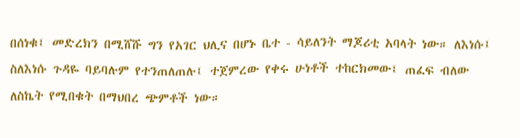በሰነቁ፤ መድረክን በሚሸሹ ግን የአገር ህሊና በሆኑ ቤተ - ሳይለንት ማጆሪቲ አባላት ነው። ለእነሱ፤ ስለእነሱ ጉዳዬ ባይባሉም የተንጠለጠሉ፤ ተጀምረው የቀሩ ሁነቶች ተከርክመው፤ ጠፈፍ ብለው ለስኬት የሚበቁት በማህበረ ጭምቶች ነው።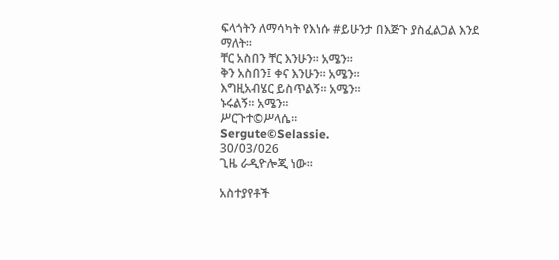ፍላጎትን ለማሳካት የእነሱ #ይሁንታ በእጅጉ ያስፈልጋል እንደ ማለት።
ቸር አስበን ቸር እንሁን። አሜን።
ቅን አስበን፤ ቀና እንሁን። አሜን።
እግዚአብሄር ይስጥልኝ። አሜን።
ኑሩልኝ። አሜን።
ሥርጉተ©ሥላሴ።
Sergute©Selassie.
30/03/026
ጊዜ ራዲዮሎጂ ነው።

አስተያየቶች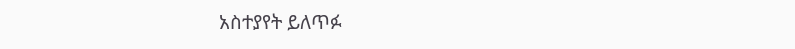አስተያየት ይለጥፉ